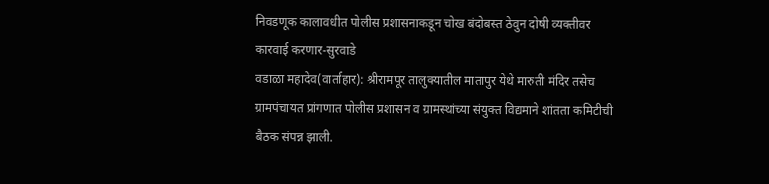निवडणूक कालावधीत पोलीस प्रशासनाकडून चोख बंदोबस्त ठेवुन दोषी व्यक्तीवर कारवाई करणार-सुरवाडे
वडाळा महादेव(वार्ताहार): श्रीरामपूर तालुक्यातील मातापुर येथे मारुती मंदिर तसेच ग्रामपंचायत प्रांगणात पोलीस प्रशासन व ग्रामस्थांच्या संयुक्त विद्यमाने शांतता कमिटीची बैठक संपन्न झाली.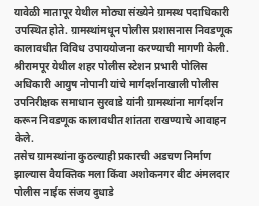यावेळी मातापूर येथील मोठ्या संख्येने ग्रामस्थ पदाधिकारी उपस्थित होते. ग्रामस्थांमधून पोलीस प्रशासनास निवडणूक कालावधीत विविध उपाययोजना करण्याची मागणी केली. श्रीरामपूर येथील शहर पोलीस स्टेशन प्रभारी पोलिस अधिकारी आयुष नोपानी यांचे मार्गदर्शनाखाली पोलीस उपनिरीक्षक समाधान सुरवाडे यांनी ग्रामस्थांना मार्गदर्शन करून निवडणूक कालावधीत शांतता राखण्याचे आवाहन केले.
तसेच ग्रामस्थांना कुठल्याही प्रकारची अडचण निर्माण झाल्यास वैयक्तिक मला किंवा अशोकनगर बीट अंमलदार पोलीस नाईक संजय दुधाडे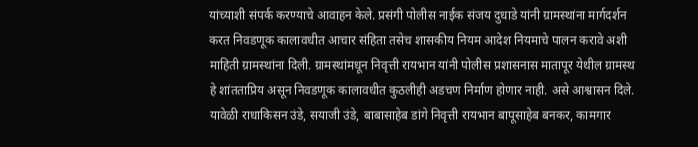यांच्याशी संपर्क करण्याचे आवाहन केले. प्रसंगी पोलीस नाईक संजय दुधाडे यांनी ग्रामस्थांना मार्गदर्शन करत निवडणूक कालावधीत आचार संहिता तसेच शासकीय नियम आदेश नियमाचे पालन करावे अशी माहिती ग्रामस्थांना दिली. ग्रामस्थांमधून निवृत्ती रायभान यांनी पोलीस प्रशासनास मातापूर येथील ग्रामस्थ हे शांतताप्रिय असून निवडणूक कालावधीत कुठलीही अडचण निर्माण होणार नाही. असे आश्वासन दिले.
यावेळी राधाकिसन उंडे, सयाजी उंडे, बाबासाहेब डांगे निवृत्ती रायभान बापूसाहेब बनकर, कामगार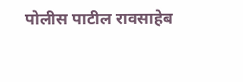पोलीस पाटील रावसाहेब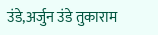उंडे,अर्जुन उंडे तुकाराम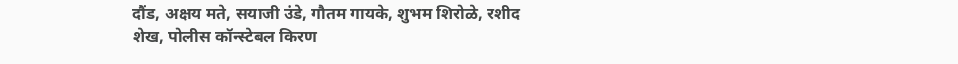दौंड, अक्षय मते, सयाजी उंडे, गौतम गायके, शुभम शिरोळे, रशीद शेख, पोलीस कॉन्स्टेबल किरण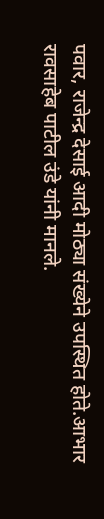पवार, राजेन्द्र देसाई आदी मोठ्या संख्येने उपस्थित होते.आभार रावसाहेब पाटील उंडे यांनी मानले.